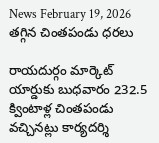News February 19, 2026
తగ్గిన చింతపండు ధరలు

రాయదుర్గం మార్కెట్ యార్డుకు బుధవారం 232.5 క్వింటాళ్ల చింతపండు వచ్చినట్లు కార్యదర్శి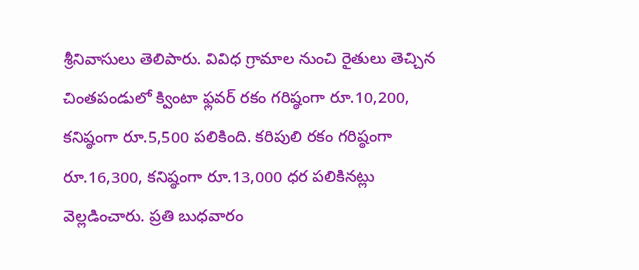శ్రీనివాసులు తెలిపారు. వివిధ గ్రామాల నుంచి రైతులు తెచ్చిన చింతపండులో క్వింటా ఫ్లవర్ రకం గరిష్ఠంగా రూ.10,200, కనిష్ఠంగా రూ.5,500 పలికింది. కరిపులి రకం గరిష్ఠంగా రూ.16,300, కనిష్ఠంగా రూ.13,000 ధర పలికినట్లు వెల్లడించారు. ప్రతి బుధవారం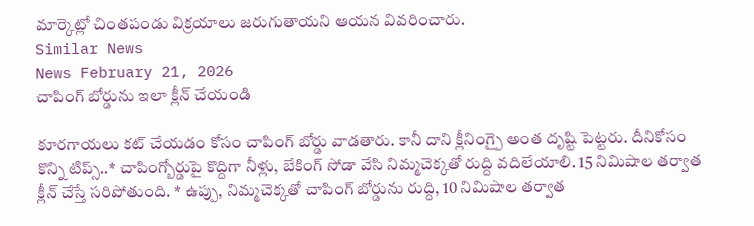మార్కెట్లో చింతపండు విక్రయాలు జరుగుతాయని ఆయన వివరించారు.
Similar News
News February 21, 2026
చాపింగ్ బోర్డును ఇలా క్లీన్ చేయండి

కూరగాయలు కట్ చేయడం కోసం చాపింగ్ బోర్డు వాడతారు. కానీ దాని క్లీనింగ్పై అంత దృష్టి పెట్టరు. దీనికోసం కొన్ని టిప్స్..* చాపింగ్బోర్డుపై కొద్దిగా నీళ్లు, బేకింగ్ సోడా వేసి నిమ్మచెక్కతో రుద్ది వదిలేయాలి. 15 నిమిషాల తర్వాత క్లీన్ చేస్తే సరిపోతుంది. * ఉప్పు, నిమ్మచెక్కతో చాపింగ్ బోర్డును రుద్ది, 10 నిమిషాల తర్వాత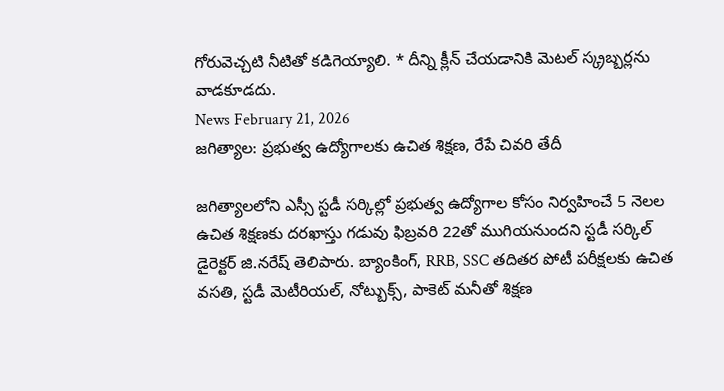గోరువెచ్చటి నీటితో కడిగెయ్యాలి. * దీన్ని క్లీన్ చేయడానికి మెటల్ స్క్రబ్బర్లను వాడకూడదు.
News February 21, 2026
జగిత్యాల: ప్రభుత్వ ఉద్యోగాలకు ఉచిత శిక్షణ, రేపే చివరి తేదీ

జగిత్యాలలోని ఎస్సీ స్టడీ సర్కిల్లో ప్రభుత్వ ఉద్యోగాల కోసం నిర్వహించే 5 నెలల ఉచిత శిక్షణకు దరఖాస్తు గడువు ఫిబ్రవరి 22తో ముగియనుందని స్టడీ సర్కిల్ డైరెక్టర్ జి.నరేష్ తెలిపారు. బ్యాంకింగ్, RRB, SSC తదితర పోటీ పరీక్షలకు ఉచిత వసతి, స్టడీ మెటీరియల్, నోట్బుక్స్, పాకెట్ మనీతో శిక్షణ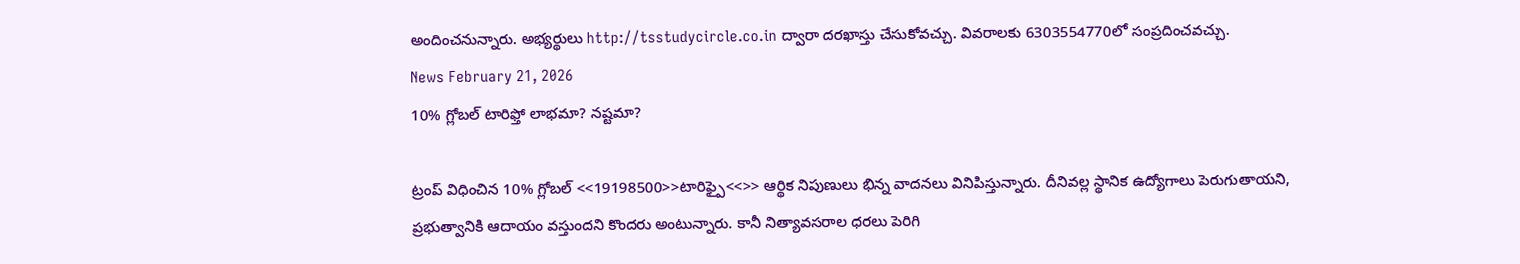అందించనున్నారు. అభ్యర్థులు http://tsstudycircle.co.in ద్వారా దరఖాస్తు చేసుకోవచ్చు. వివరాలకు 6303554770లో సంప్రదించవచ్చు.
News February 21, 2026
10% గ్లోబల్ టారిఫ్తో లాభమా? నష్టమా?

ట్రంప్ విధించిన 10% గ్లోబల్ <<19198500>>టారిఫ్పై<<>> ఆర్థిక నిపుణులు భిన్న వాదనలు వినిపిస్తున్నారు. దీనివల్ల స్థానిక ఉద్యోగాలు పెరుగుతాయని, ప్రభుత్వానికి ఆదాయం వస్తుందని కొందరు అంటున్నారు. కానీ నిత్యావసరాల ధరలు పెరిగి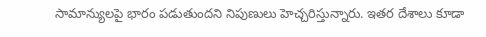సామాన్యులపై భారం పడుతుందని నిపుణులు హెచ్చరిస్తున్నారు. ఇతర దేశాలు కూడా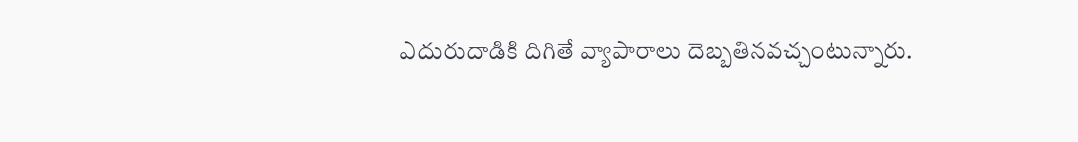ఎదురుదాడికి దిగితే వ్యాపారాలు దెబ్బతినవచ్చంటున్నారు.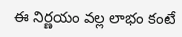ఈ నిర్ణయం వల్ల లాభం కంటే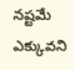నష్టమే ఎక్కువని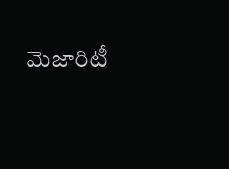మెజారిటీ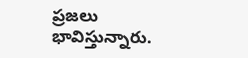ప్రజలు భావిస్తున్నారు.